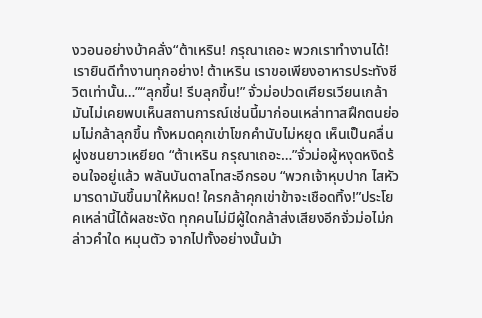งวอนอย่างบ้าคลั่ง“ต้าเหริน! กรุณาเถอะ พวกเราทำงานได้! เรายินดีทำงานทุกอย่าง! ต้าเหริน เราขอเพียงอาหารประทังชีวิตเท่านั้น…”“ลุกขึ้น! รีบลุกขึ้น!” จั่วม่อปวดเศียรเวียนเกล้า มันไม่เคยพบเห็นสถานการณ์เช่นนี้มาก่อนเหล่าทาสฝึกตนย่อมไม่กล้าลุกขึ้น ทั้งหมดคุกเข่าโขกคำนับไม่หยุด เห็นเป็นคลื่นฝูงชนยาวเหยียด “ต้าเหริน กรุณาเถอะ…”จั่วม่อผู้หงุดหงิดร้อนใจอยู่แล้ว พลันบันดาลโทสะอีกรอบ “พวกเจ้าหุบปาก ไสหัวมารดามันขึ้นมาให้หมด! ใครกล้าคุกเข่าข้าจะเชือดทิ้ง!”ประโยคเหล่านี้ได้ผลชะงัด ทุกคนไม่มีผู้ใดกล้าส่งเสียงอีกจั่วม่อไม่กล่าวคำใด หมุนตัว จากไปทั้งอย่างนั้นม้า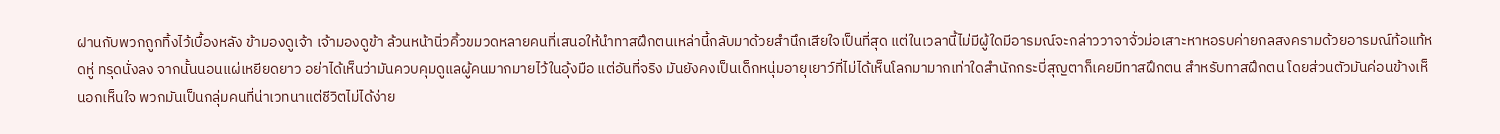ฝานกับพวกถูกทิ้งไว้เบื้องหลัง ข้ามองดูเจ้า เจ้ามองดูข้า ล้วนหน้านิ่วคิ้วขมวดหลายคนที่เสนอให้นำทาสฝึกตนเหล่านี้กลับมาด้วยสำนึกเสียใจเป็นที่สุด แต่ในเวลานี้ไม่มีผู้ใดมีอารมณ์จะกล่าววาจาจั่วม่อเสาะหาหอรบค่ายกลสงครามด้วยอารมณ์ท้อแท้หดหู่ ทรุดนั่งลง จากนั้นนอนแผ่เหยียดยาว อย่าได้เห็นว่ามันควบคุมดูแลผู้คนมากมายไว้ในอุ้งมือ แต่อันที่จริง มันยังคงเป็นเด็กหนุ่มอายุเยาว์ที่ไม่ได้เห็นโลกมามากเท่าใดสำนักกระบี่สุญตาก็เคยมีทาสฝึกตน สำหรับทาสฝึกตน โดยส่วนตัวมันค่อนข้างเห็นอกเห็นใจ พวกมันเป็นกลุ่มคนที่น่าเวทนาแต่ชีวิตไม่ได้ง่าย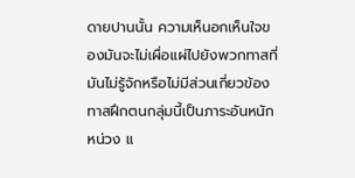ดายปานนั้น ความเห็นอกเห็นใจของมันจะไม่เผื่อแผ่ไปยังพวกทาสที่มันไม่รู้จักหรือไม่มีส่วนเกี่ยวข้อง ทาสฝึกตนกลุ่มนี้เป็นภาระอันหนักหน่วง แ